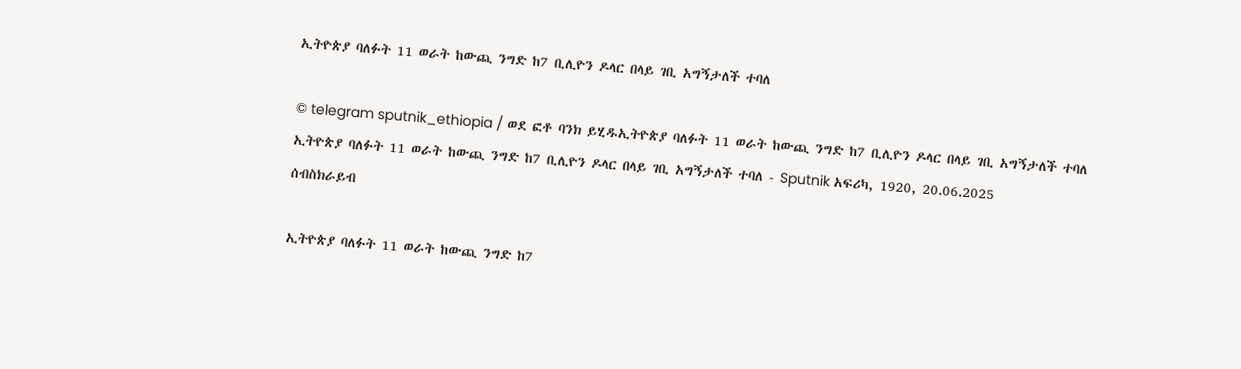ኢትዮጵያ ባለፉት 11 ወራት ከውጪ ንግድ ከ7 ቢሊዮን ዶላር በላይ ገቢ አግኝታለች ተባለ

© telegram sputnik_ethiopia / ወደ ፎቶ ባንክ ይሂዱኢትዮጵያ ባለፉት 11 ወራት ከውጪ ንግድ ከ7 ቢሊዮን ዶላር በላይ ገቢ አግኝታለች ተባለ
ኢትዮጵያ ባለፉት 11 ወራት ከውጪ ንግድ ከ7 ቢሊዮን ዶላር በላይ ገቢ አግኝታለች ተባለ - Sputnik አፍሪካ, 1920, 20.06.2025
ሰብስክራይብ

ኢትዮጵያ ባለፉት 11 ወራት ከውጪ ንግድ ከ7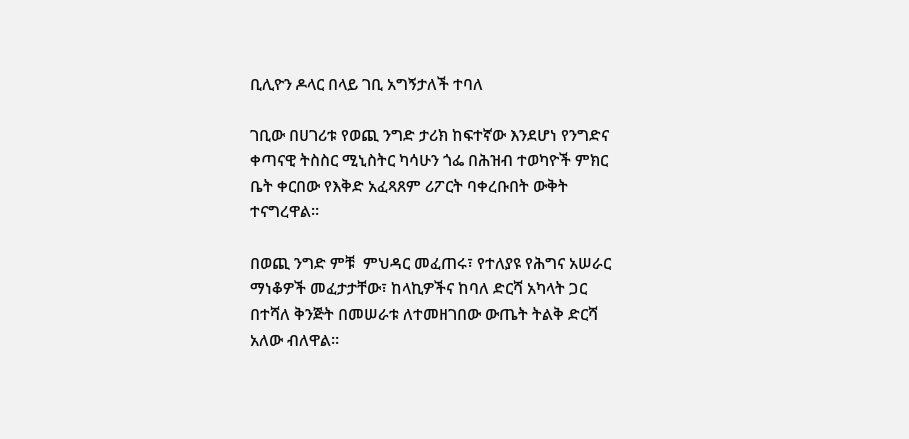ቢሊዮን ዶላር በላይ ገቢ አግኝታለች ተባለ

ገቢው በሀገሪቱ የወጪ ንግድ ታሪክ ከፍተኛው እንደሆነ የንግድና ቀጣናዊ ትስስር ሚኒስትር ካሳሁን ጎፌ በሕዝብ ተወካዮች ምክር ቤት ቀርበው የእቅድ አፈጻጸም ሪፖርት ባቀረቡበት ውቅት ተናግረዋል።

በወጪ ንግድ ምቹ  ምህዳር መፈጠሩ፣ የተለያዩ የሕግና አሠራር ማነቆዎች መፈታታቸው፣ ከላኪዎችና ከባለ ድርሻ አካላት ጋር በተሻለ ቅንጅት በመሠራቱ ለተመዘገበው ውጤት ትልቅ ድርሻ አለው ብለዋል።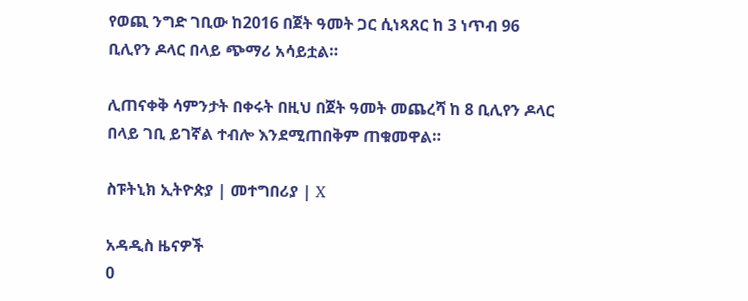የወጪ ንግድ ገቢው ከ2016 በጀት ዓመት ጋር ሲነጻጸር ከ 3 ነጥብ 96 ቢሊየን ዶላር በላይ ጭማሪ አሳይቷል።

ሊጠናቀቅ ሳምንታት በቀሩት በዚህ በጀት ዓመት መጨረሻ ከ 8 ቢሊየን ዶላር በላይ ገቢ ይገኛል ተብሎ እንደሚጠበቅም ጠቁመዋል።

ስፑትኒክ ኢትዮጵያ | መተግበሪያ | X

አዳዲስ ዜናዎች
0